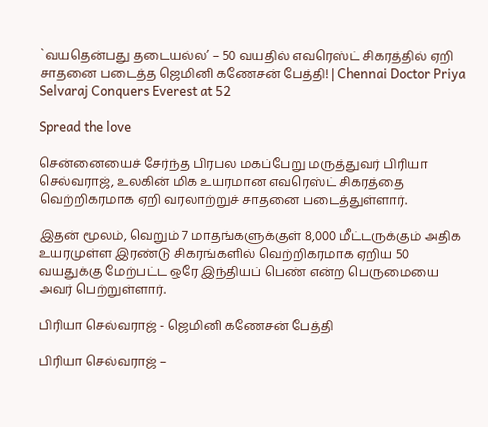`வயதென்பது தடையல்ல’ – 50 வயதில் எவரெஸ்ட் சிகரத்தில் ஏறி சாதனை படைத்த ஜெமினி கணேசன் பேத்தி! | Chennai Doctor Priya Selvaraj Conquers Everest at 52

Spread the love

சென்னையைச் சேர்ந்த பிரபல மகப்பேறு மருத்துவர் பிரியா செல்வராஜ், உலகின் மிக உயரமான எவரெஸ்ட் சிகரத்தை வெற்றிகரமாக ஏறி வரலாற்றுச் சாதனை படைத்துள்ளார்.

இதன் மூலம், வெறும் 7 மாதங்களுக்குள் 8,000 மீட்டருக்கும் அதிக உயரமுள்ள இரண்டு சிகரங்களில் வெற்றிகரமாக ஏறிய 50 வயதுக்கு மேற்பட்ட ஒரே இந்தியப் பெண் என்ற பெருமையை அவர் பெற்றுள்ளார்.

பிரியா செல்வராஜ் - ஜெமினி கணேசன் பேத்தி

பிரியா செல்வராஜ் –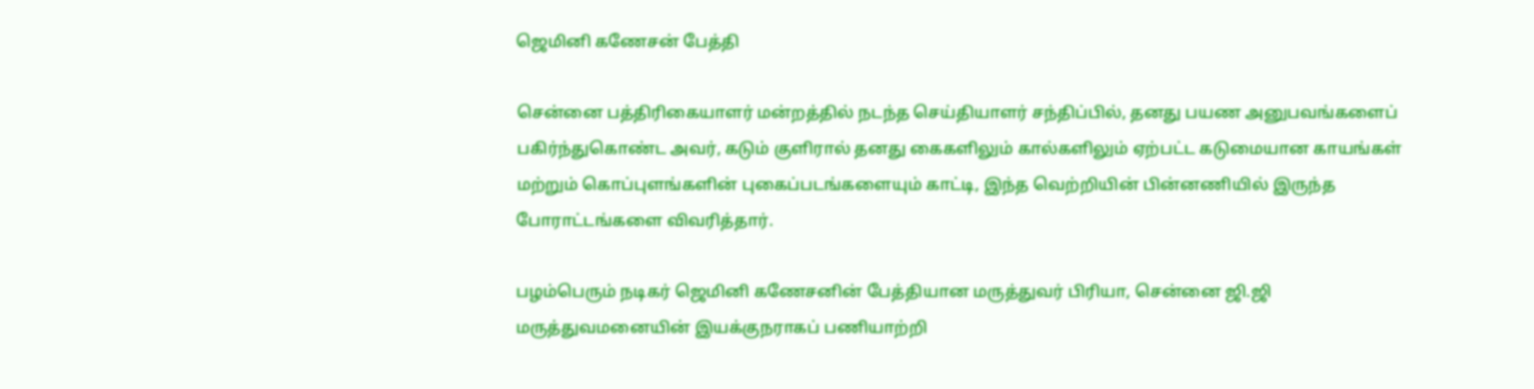ஜெமினி கணேசன் பேத்தி

சென்னை பத்திரிகையாளர் மன்றத்தில் நடந்த செய்தியாளர் சந்திப்பில், தனது பயண அனுபவங்களைப் பகிர்ந்துகொண்ட அவர், கடும் குளிரால் தனது கைகளிலும் கால்களிலும் ஏற்பட்ட கடுமையான காயங்கள் மற்றும் கொப்புளங்களின் புகைப்படங்களையும் காட்டி, இந்த வெற்றியின் பின்னணியில் இருந்த போராட்டங்களை விவரித்தார்.

பழம்பெரும் நடிகர் ஜெமினி கணேசனின் பேத்தியான மருத்துவர் பிரியா, சென்னை ஜி.ஜி மருத்துவமனையின் இயக்குநராகப் பணியாற்றி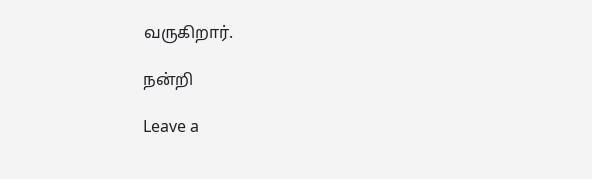வருகிறார்.

நன்றி

Leave a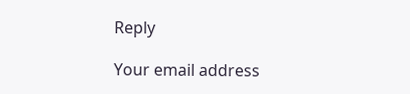Reply

Your email address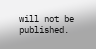will not be published.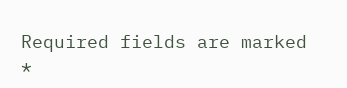Required fields are marked *